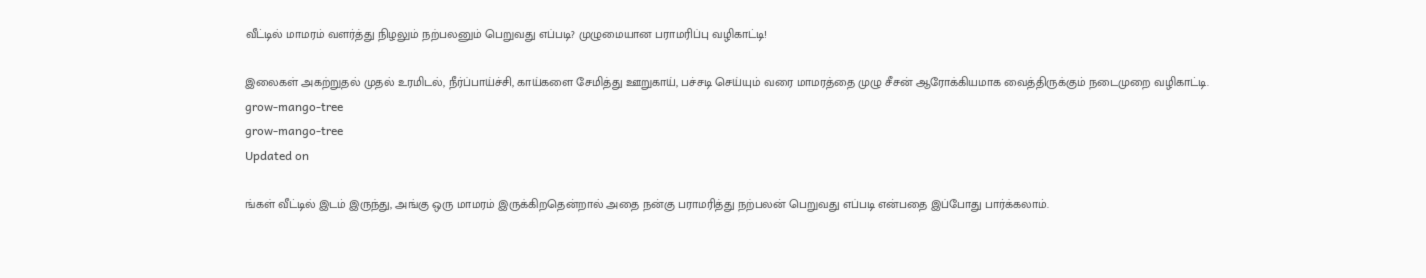வீட்டில் மாமரம் வளர்த்து நிழலும் நற்பலனும் பெறுவது எப்படி? முழுமையான பராமரிப்பு வழிகாட்டி!

இலைகள் அகற்றுதல் முதல் உரமிடல், நீர்ப்பாய்ச்சி, காய்களை சேமித்து ஊறுகாய், பச்சடி செய்யும் வரை மாமரத்தை முழு சீசன் ஆரோக்கியமாக வைத்திருக்கும் நடைமுறை வழிகாட்டி.
grow-mango-tree
grow-mango-tree
Updated on

ங்கள் வீட்டில் இடம் இருந்து, அங்கு ஒரு மாமரம் இருக்கிறதென்றால் அதை நன்கு பராமரித்து நற்பலன் பெறுவது எப்படி என்பதை இப்போது பார்க்கலாம்.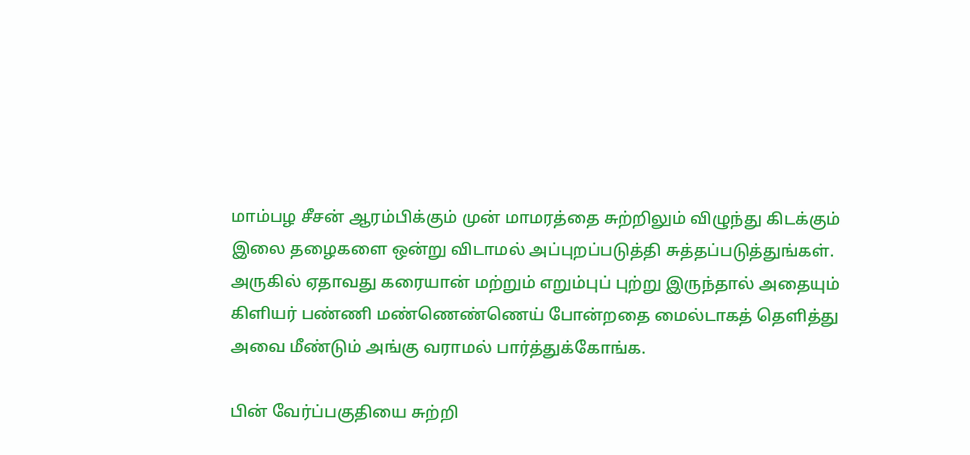மாம்பழ சீசன் ஆரம்பிக்கும் முன் மாமரத்தை சுற்றிலும் விழுந்து கிடக்கும் இலை தழைகளை ஒன்று விடாமல் அப்புறப்படுத்தி சுத்தப்படுத்துங்கள். அருகில் ஏதாவது கரையான் மற்றும் எறும்புப் புற்று இருந்தால் அதையும் கிளியர் பண்ணி மண்ணெண்ணெய் போன்றதை மைல்டாகத் தெளித்து அவை மீண்டும் அங்கு வராமல் பார்த்துக்கோங்க.

பின் வேர்ப்பகுதியை சுற்றி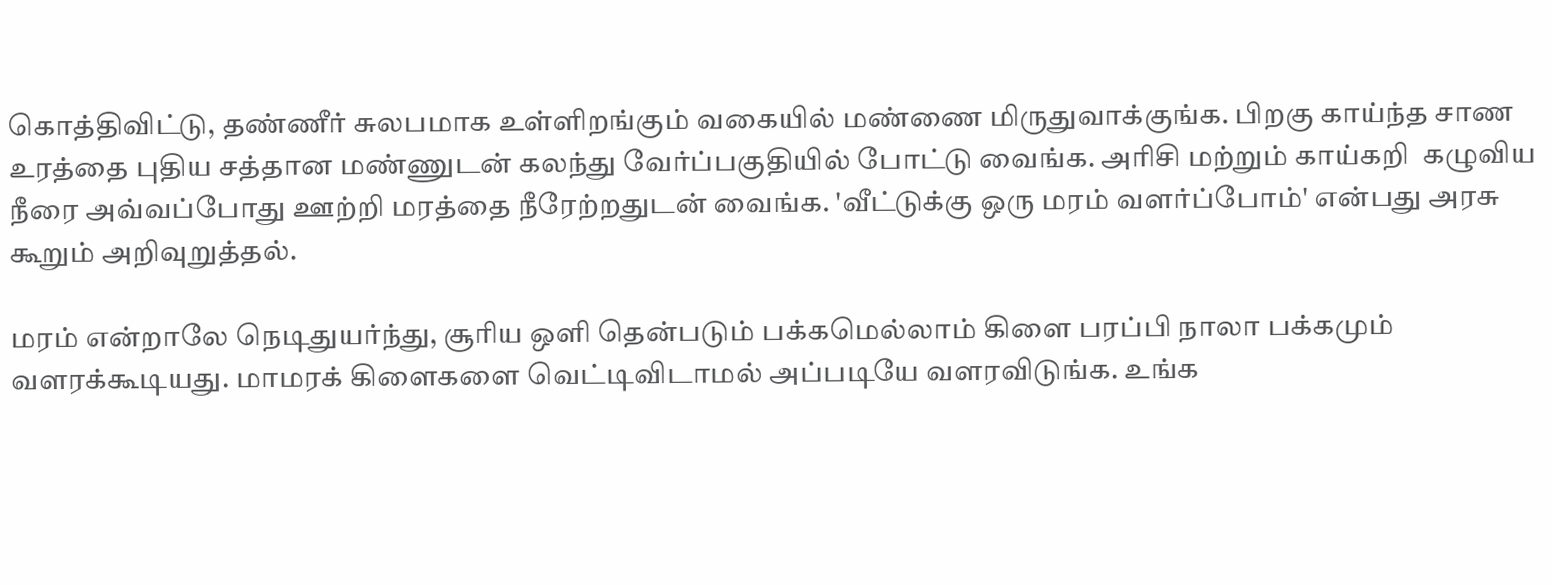கொத்திவிட்டு, தண்ணீர் சுலபமாக உள்ளிறங்கும் வகையில் மண்ணை மிருதுவாக்குங்க. பிறகு காய்ந்த சாண உரத்தை புதிய சத்தான மண்ணுடன் கலந்து வேர்ப்பகுதியில் போட்டு வைங்க. அரிசி மற்றும் காய்கறி  கழுவிய நீரை அவ்வப்போது ஊற்றி மரத்தை நீரேற்றதுடன் வைங்க. 'வீட்டுக்கு ஒரு மரம் வளர்ப்போம்' என்பது அரசு கூறும் அறிவுறுத்தல்.

மரம் என்றாலே நெடிதுயர்ந்து, சூரிய ஒளி தென்படும் பக்கமெல்லாம் கிளை பரப்பி நாலா பக்கமும் வளரக்கூடியது. மாமரக் கிளைகளை வெட்டிவிடாமல் அப்படியே வளரவிடுங்க. உங்க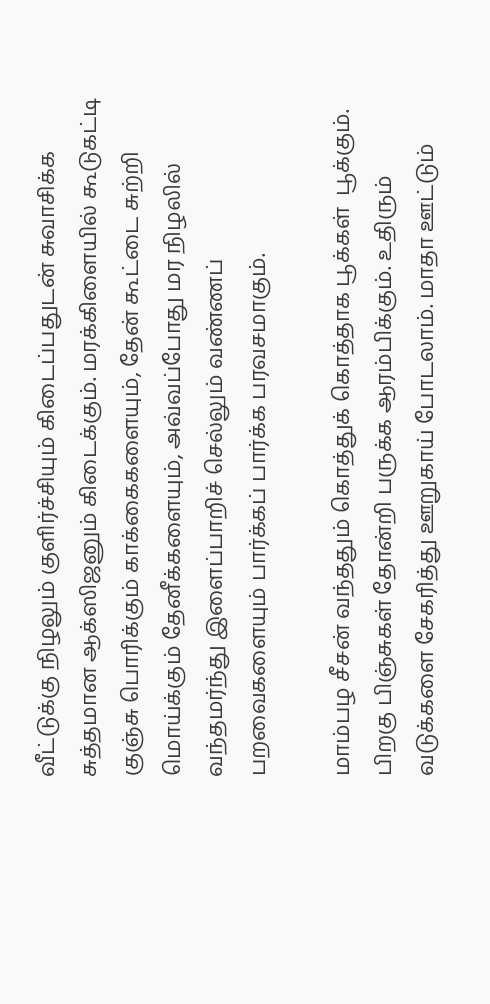வீட்டுக்கு நிழலும் குளிர்ச்சியும் கிடைப்பதுடன் சுவாசிக்க சுத்தமான ஆக்ஸிஜனும் கிடைக்கும். மரக்கிளையில் கூடுகட்டி குஞ்சு பொரிக்கும் காக்கைகளையும், தேன் கூட்டை சுற்றி மொய்க்கும் தேனீக்களையும், அவ்வப்போது மர நிழலில்  வந்தமர்ந்து இளைப்பாறிச் செல்லும் வண்ணப் பறவைகளையும் பார்க்கப் பார்க்க பரவசமாகும்.

மாம்பழ சீசன் வந்ததும் கொத்துக் கொத்தாக பூக்கள்  பூக்கும். பிறகு பிஞ்சுகள் தோன்றி பருக்க ஆரம்பிக்கும். உதிரும் வடுக்களை சேகரித்து ஊறுகாய் போடலாம். மாதா ஊட்டும்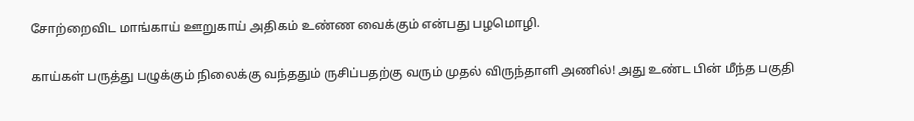சோற்றைவிட மாங்காய் ஊறுகாய் அதிகம் உண்ண வைக்கும் என்பது பழமொழி.

காய்கள் பருத்து பழுக்கும் நிலைக்கு வந்ததும் ருசிப்பதற்கு வரும் முதல் விருந்தாளி அணில்! அது உண்ட பின் மீந்த பகுதி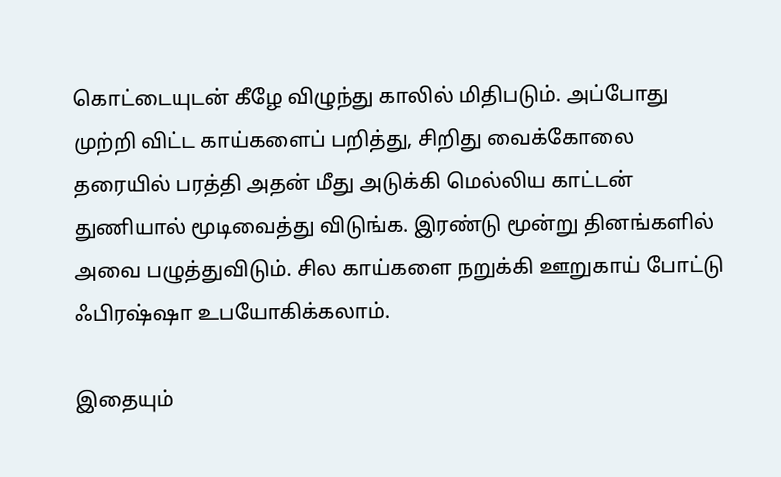கொட்டையுடன் கீழே விழுந்து காலில் மிதிபடும். அப்போது முற்றி விட்ட காய்களைப் பறித்து, சிறிது வைக்கோலை தரையில் பரத்தி அதன் மீது அடுக்கி மெல்லிய காட்டன் துணியால் மூடிவைத்து விடுங்க. இரண்டு மூன்று தினங்களில் அவை பழுத்துவிடும். சில காய்களை நறுக்கி ஊறுகாய் போட்டு ஃபிரஷ்ஷா உபயோகிக்கலாம்.

இதையும்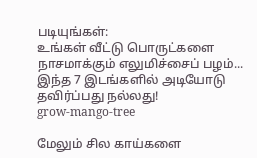படியுங்கள்:
உங்கள் வீட்டு பொருட்களை நாசமாக்கும் எலுமிச்சைப் பழம்... இந்த 7 இடங்களில் அடியோடு தவிர்ப்பது நல்லது!
grow-mango-tree

மேலும் சில காய்களை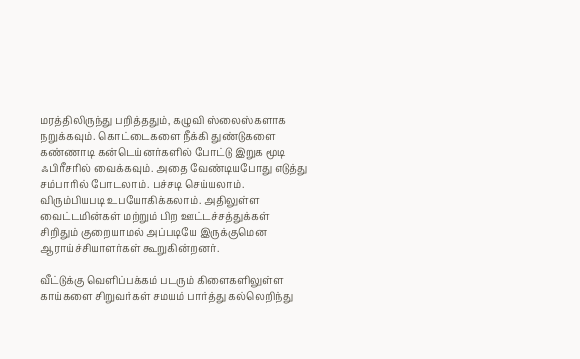மரத்திலிருந்து பறித்ததும், கழுவி ஸ்லைஸ்களாக நறுக்கவும். கொட்டைகளை நீக்கி துண்டுகளை கண்ணாடி கன்டெய்னர்களில் போட்டு இறுக மூடி ஃபிரீசரில் வைக்கவும். அதை வேண்டியபோது எடுத்து சம்பாரில் போடலாம். பச்சடி செய்யலாம். விரும்பியபடி உபயோகிக்கலாம். அதிலுள்ள வைட்டமின்கள் மற்றும் பிற ஊட்டச்சத்துக்கள் சிறிதும் குறையாமல் அப்படியே இருக்குமென ஆராய்ச்சியாளர்கள் கூறுகின்றனர்.

வீட்டுக்கு வெளிப்பக்கம் படரும் கிளைகளிலுள்ள  காய்களை சிறுவர்கள் சமயம் பார்த்து கல்லெறிந்து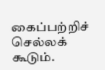கைப்பற்றிச் செல்லக் கூடும்.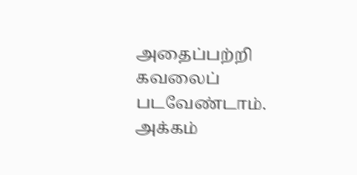அதைப்பற்றி கவலைப் படவேண்டாம். அக்கம்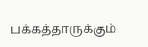பக்கத்தாருக்கும்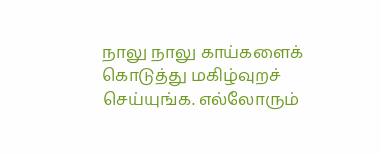நாலு நாலு காய்களைக் கொடுத்து மகிழ்வுறச் செய்யுங்க. எல்லோரும்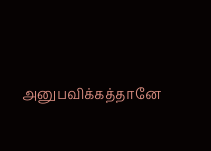அனுபவிக்கத்தானே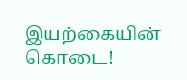இயற்கையின் கொடை!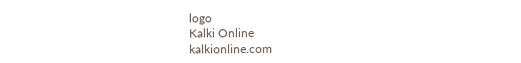logo
Kalki Online
kalkionline.com